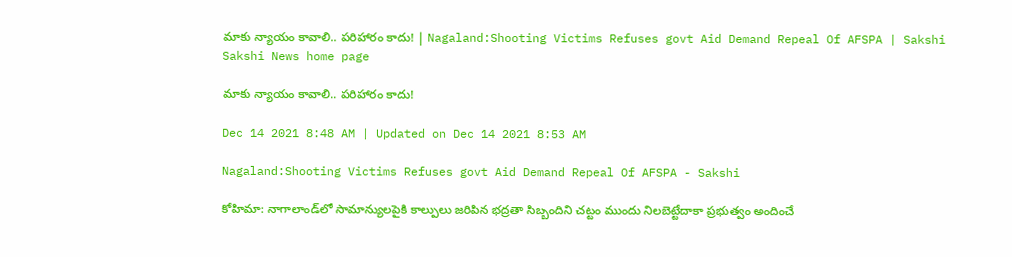మాకు న్యాయం కావాలి.. పరిహారం కాదు! | Nagaland:Shooting Victims Refuses govt Aid Demand Repeal Of AFSPA | Sakshi
Sakshi News home page

మాకు న్యాయం కావాలి.. పరిహారం కాదు!

Dec 14 2021 8:48 AM | Updated on Dec 14 2021 8:53 AM

Nagaland:Shooting Victims Refuses govt Aid Demand Repeal Of AFSPA - Sakshi

కోహిమా: నాగాలాండ్‌లో సామాన్యులపైకి కాల్పులు జరిపిన భద్రతా సిబ్బందిని చట్టం ముందు నిలబెట్టేదాకా ప్రభుత్వం అందించే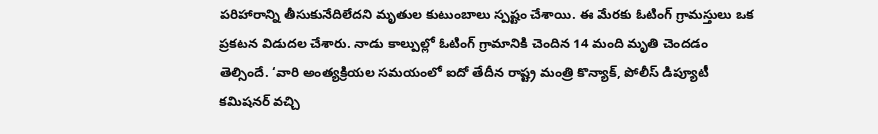పరిహారాన్ని తీసుకునేదిలేదని మృతుల కుటుంబాలు స్పష్టం చేశాయి. ఈ మేరకు ఓటింగ్‌ గ్రామస్తులు ఒక ప్రకటన విడుదల చేశారు. నాడు కాల్పుల్లో ఓటింగ్‌ గ్రామానికి చెందిన 14 మంది మృతి చెందడం తెల్సిందే. ‘వారి అంత్యక్రియల సమయంలో ఐదో తేదీన రాష్ట్ర మంత్రి కొన్యాక్, పోలీస్‌ డిప్యూటీ కమిషనర్‌ వచ్చి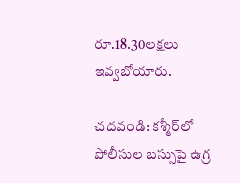రూ.18.30లక్షలు ఇవ్వబోయారు.

చదవండి: కశ్మీర్‌లో పోలీసుల బస్సుపై ఉగ్ర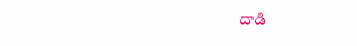దాడి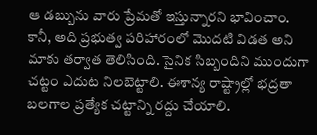ఆ డబ్బును వారు ప్రేమతో ఇస్తున్నారని భావించాం. కానీ, అది ప్రభుత్వ పరిహారంలో మొదటి విడత అని మాకు తర్వాత తెలిసింది. సైనిక సిబ్బందిని ముందుగా చట్టం ఎదుట నిలబెట్టాలి. ఈశాన్య రాష్ట్రాల్లో భద్రతా బలగాల ప్రత్యేక చట్టాన్ని రద్దు చేయాలి.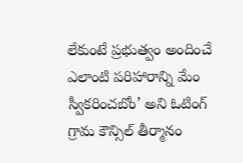లేకుంటే ప్రభుత్వం అందించే ఎలాంటి పరిహారాన్ని మేం స్వీకరించబోం’ అని ఓటింగ్‌ గ్రామ కౌన్సిల్‌ తీర్మానం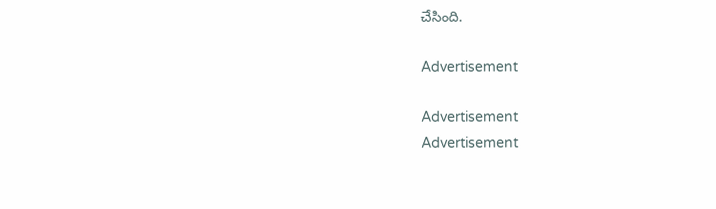చేసింది.

Advertisement

Advertisement
Advertisement